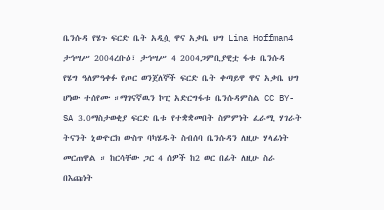ቤንሱዳ የሄጉ ፍርድ ቤት አዲሷ ዋና አቃቤ ህግ Lina Hoffman4 ታኅሣሥ 2004ረቡዕ፣ ታኅሣሥ 4 2004ጋምቢያዊቷ ፋቱ ቤንሱዳ የሄግ ዓለምዓቀፉ የጦር ወንጀለኞች ፍርድ ቤት ቀጣይዋ ዋና አቃቤ ህግ ሆነው ተሰየሙ ።ማገናኛዉን ኮፒ አድርግፋቱ ቤንሱዳምስል CC BY-SA 3.0ማስታወቂያ ፍርድ ቤቱ የተቋቋመበት ስምምነት ፈራሚ ሃገራት ትናንት ኒውዮርክ ውስጥ ባካሄዱት ስብሰባ ቤንሱዳን ለዚሁ ሃላፊነት መርጠዋል ። ከርሳቸው ጋር 4 ሰዎች ከ2 ወር በፊት ለዚሁ ስራ በእጩነት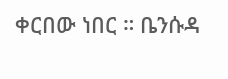ቀርበው ነበር ። ቤንሱዳ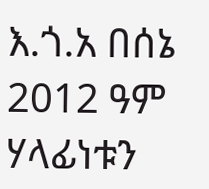እ.ጎ.አ በሰኔ 2012 ዓም ሃላፊነቱን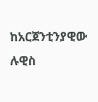ከአርጀንቲንያዊው ሉዊስ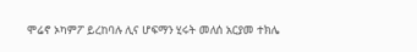ሞሬኖ ኦካምፖ ይረከባሉ ሊና ሆፍማን ሂሩት መለሰ አርያመ ተክሌ